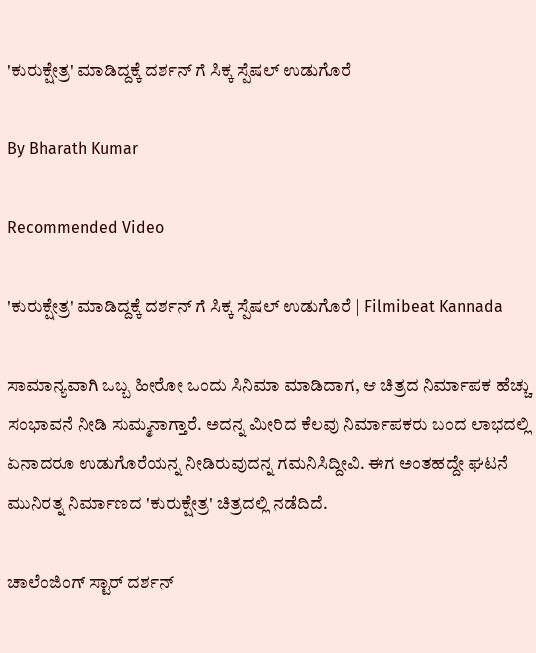'ಕುರುಕ್ಷೇತ್ರ' ಮಾಡಿದ್ದಕ್ಕೆ ದರ್ಶನ್ ಗೆ ಸಿಕ್ಕ ಸ್ಪೆಷಲ್ ಉಡುಗೊರೆ

By Bharath Kumar

Recommended Video

'ಕುರುಕ್ಷೇತ್ರ' ಮಾಡಿದ್ದಕ್ಕೆ ದರ್ಶನ್ ಗೆ ಸಿಕ್ಕ ಸ್ಪೆಷಲ್ ಉಡುಗೊರೆ | Filmibeat Kannada

ಸಾಮಾನ್ಯವಾಗಿ ಒಬ್ಬ ಹೀರೋ ಒಂದು ಸಿನಿಮಾ ಮಾಡಿದಾಗ, ಆ ಚಿತ್ರದ ನಿರ್ಮಾಪಕ ಹೆಚ್ಚು ಸಂಭಾವನೆ ನೀಡಿ ಸುಮ್ಮನಾಗ್ತಾರೆ. ಅದನ್ನ ಮೀರಿದ ಕೆಲವು ನಿರ್ಮಾಪಕರು ಬಂದ ಲಾಭದಲ್ಲಿ ಏನಾದರೂ ಉಡುಗೊರೆಯನ್ನ ನೀಡಿರುವುದನ್ನ ಗಮನಿಸಿದ್ದೀವಿ. ಈಗ ಅಂತಹದ್ದೇ ಘಟನೆ ಮುನಿರತ್ನ ನಿರ್ಮಾಣದ 'ಕುರುಕ್ಷೇತ್ರ' ಚಿತ್ರದಲ್ಲಿ ನಡೆದಿದೆ.

ಚಾಲೆಂಜಿಂಗ್ ಸ್ಟಾರ್ ದರ್ಶನ್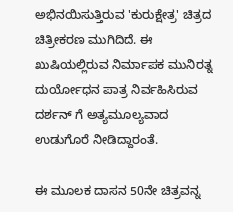ಅಭಿನಯಿಸುತ್ತಿರುವ 'ಕುರುಕ್ಷೇತ್ರ' ಚಿತ್ರದ ಚಿತ್ರೀಕರಣ ಮುಗಿದಿದೆ. ಈ ಖುಷಿಯಲ್ಲಿರುವ ನಿರ್ಮಾಪಕ ಮುನಿರತ್ನ ದುರ್ಯೋಧನ ಪಾತ್ರ ನಿರ್ವಹಿಸಿರುವ ದರ್ಶನ್ ಗೆ ಅತ್ಯಮೂಲ್ಯವಾದ ಉಡುಗೊರೆ ನೀಡಿದ್ದಾರಂತೆ.

ಈ ಮೂಲಕ ದಾಸನ 50ನೇ ಚಿತ್ರವನ್ನ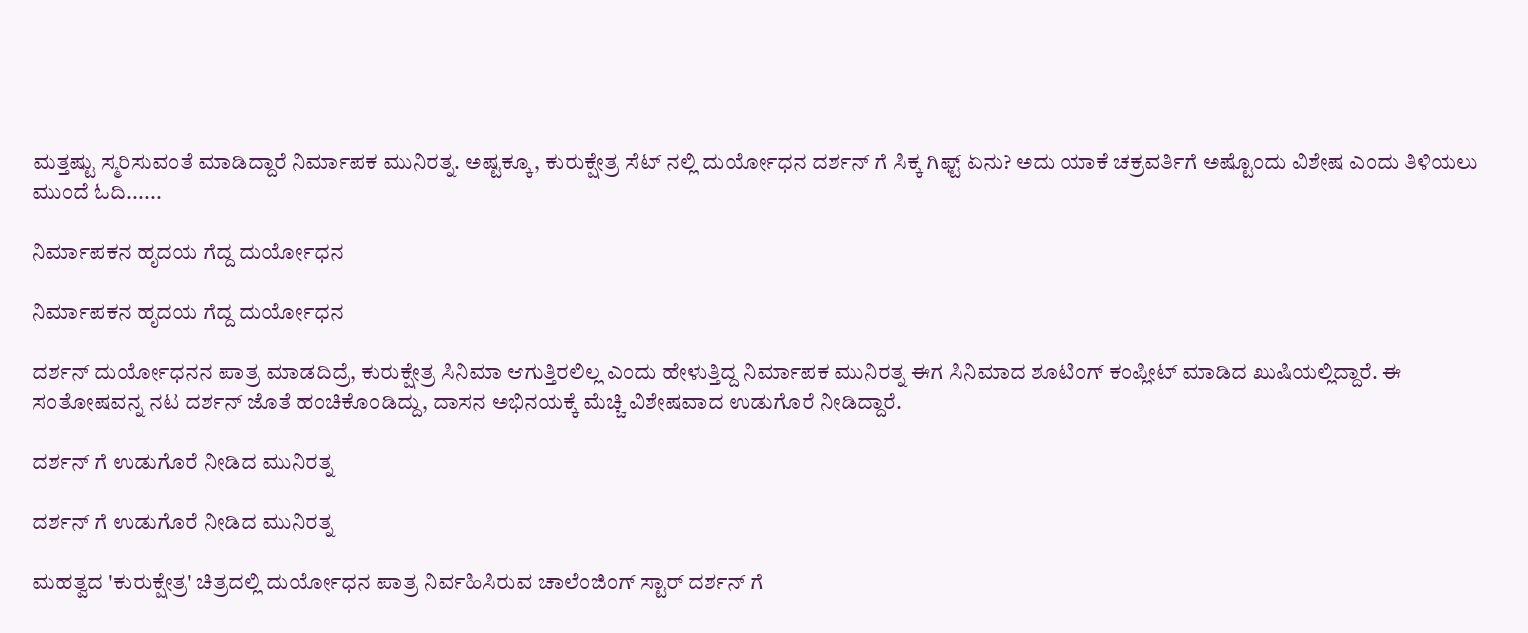ಮತ್ತಷ್ಟು ಸ್ಮರಿಸುವಂತೆ ಮಾಡಿದ್ದಾರೆ ನಿರ್ಮಾಪಕ ಮುನಿರತ್ನ. ಅಷ್ಟಕ್ಕೂ, ಕುರುಕ್ಷೇತ್ರ ಸೆಟ್ ನಲ್ಲಿ ದುರ್ಯೋಧನ ದರ್ಶನ್ ಗೆ ಸಿಕ್ಕ ಗಿಫ್ಟ್ ಏನು? ಅದು ಯಾಕೆ ಚಕ್ರವರ್ತಿಗೆ ಅಷ್ಟೊಂದು ವಿಶೇಷ ಎಂದು ತಿಳಿಯಲು ಮುಂದೆ ಓದಿ......

ನಿರ್ಮಾಪಕನ ಹೃದಯ ಗೆದ್ದ ದುರ್ಯೋಧನ

ನಿರ್ಮಾಪಕನ ಹೃದಯ ಗೆದ್ದ ದುರ್ಯೋಧನ

ದರ್ಶನ್ ದುರ್ಯೋಧನನ ಪಾತ್ರ ಮಾಡದಿದ್ರೆ, ಕುರುಕ್ಷೇತ್ರ ಸಿನಿಮಾ ಆಗುತ್ತಿರಲಿಲ್ಲ ಎಂದು ಹೇಳುತ್ತಿದ್ದ ನಿರ್ಮಾಪಕ ಮುನಿರತ್ನ ಈಗ ಸಿನಿಮಾದ ಶೂಟಿಂಗ್ ಕಂಪ್ಲೀಟ್ ಮಾಡಿದ ಖುಷಿಯಲ್ಲಿದ್ದಾರೆ. ಈ ಸಂತೋಷವನ್ನ ನಟ ದರ್ಶನ್ ಜೊತೆ ಹಂಚಿಕೊಂಡಿದ್ದು, ದಾಸನ ಅಭಿನಯಕ್ಕೆ ಮೆಚ್ಚಿ ವಿಶೇಷವಾದ ಉಡುಗೊರೆ ನೀಡಿದ್ದಾರೆ.

ದರ್ಶನ್ ಗೆ ಉಡುಗೊರೆ ನೀಡಿದ ಮುನಿರತ್ನ

ದರ್ಶನ್ ಗೆ ಉಡುಗೊರೆ ನೀಡಿದ ಮುನಿರತ್ನ

ಮಹತ್ವದ 'ಕುರುಕ್ಷೇತ್ರ' ಚಿತ್ರದಲ್ಲಿ ದುರ್ಯೋಧನ ಪಾತ್ರ ನಿರ್ವಹಿಸಿರುವ ಚಾಲೆಂಜಿಂಗ್ ಸ್ಟಾರ್ ದರ್ಶನ್ ಗೆ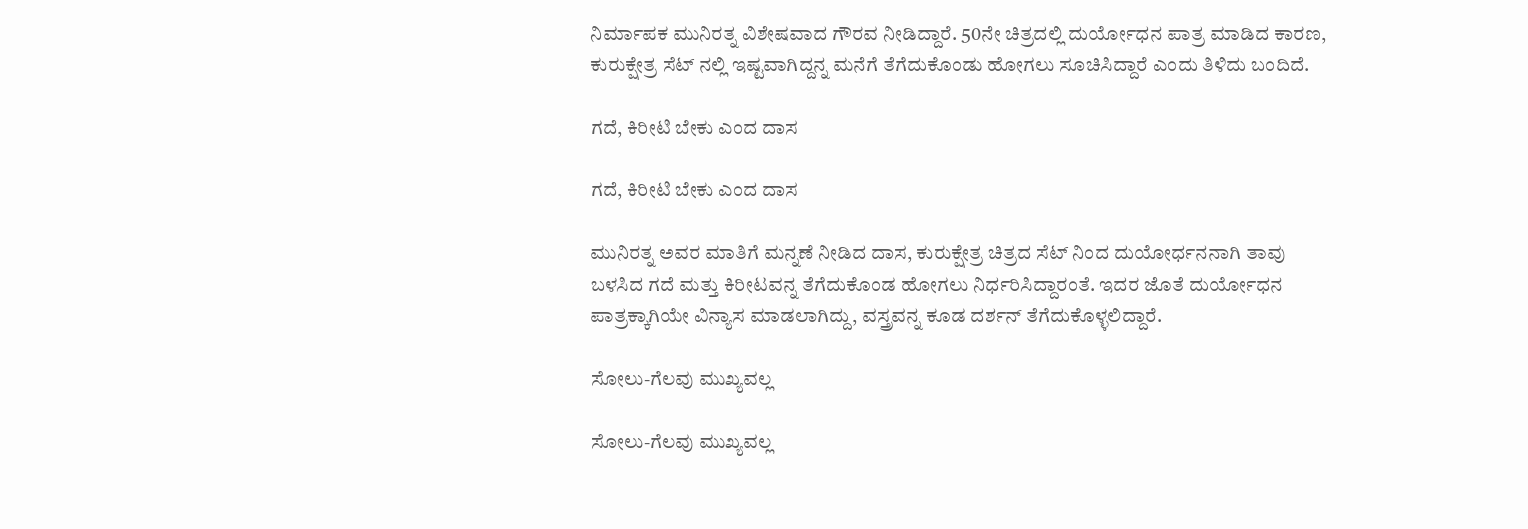ನಿರ್ಮಾಪಕ ಮುನಿರತ್ನ ವಿಶೇಷವಾದ ಗೌರವ ನೀಡಿದ್ದಾರೆ. 50ನೇ ಚಿತ್ರದಲ್ಲಿ ದುರ್ಯೋಧನ ಪಾತ್ರ ಮಾಡಿದ ಕಾರಣ, ಕುರುಕ್ಷೇತ್ರ ಸೆಟ್ ನಲ್ಲಿ ಇಷ್ಟವಾಗಿದ್ದನ್ನ ಮನೆಗೆ ತೆಗೆದುಕೊಂಡು ಹೋಗಲು ಸೂಚಿಸಿದ್ದಾರೆ ಎಂದು ತಿಳಿದು ಬಂದಿದೆ.

ಗದೆ, ಕಿರೀಟಿ ಬೇಕು ಎಂದ ದಾಸ

ಗದೆ, ಕಿರೀಟಿ ಬೇಕು ಎಂದ ದಾಸ

ಮುನಿರತ್ನ ಅವರ ಮಾತಿಗೆ ಮನ್ನಣೆ ನೀಡಿದ ದಾಸ, ಕುರುಕ್ಷೇತ್ರ ಚಿತ್ರದ ಸೆಟ್ ನಿಂದ ದುಯೋರ್ಧನನಾಗಿ ತಾವು ಬಳಸಿದ ಗದೆ ಮತ್ತು ಕಿರೀಟವನ್ನ ತೆಗೆದುಕೊಂಡ ಹೋಗಲು ನಿರ್ಧರಿಸಿದ್ದಾರಂತೆ. ಇದರ ಜೊತೆ ದುರ್ಯೋಧನ ಪಾತ್ರಕ್ಕಾಗಿಯೇ ವಿನ್ಯಾಸ ಮಾಡಲಾಗಿದ್ದು, ವಸ್ತ್ರವನ್ನ ಕೂಡ ದರ್ಶನ್ ತೆಗೆದುಕೊಳ್ಳಲಿದ್ದಾರೆ.

ಸೋಲು-ಗೆಲವು ಮುಖ್ಯವಲ್ಲ

ಸೋಲು-ಗೆಲವು ಮುಖ್ಯವಲ್ಲ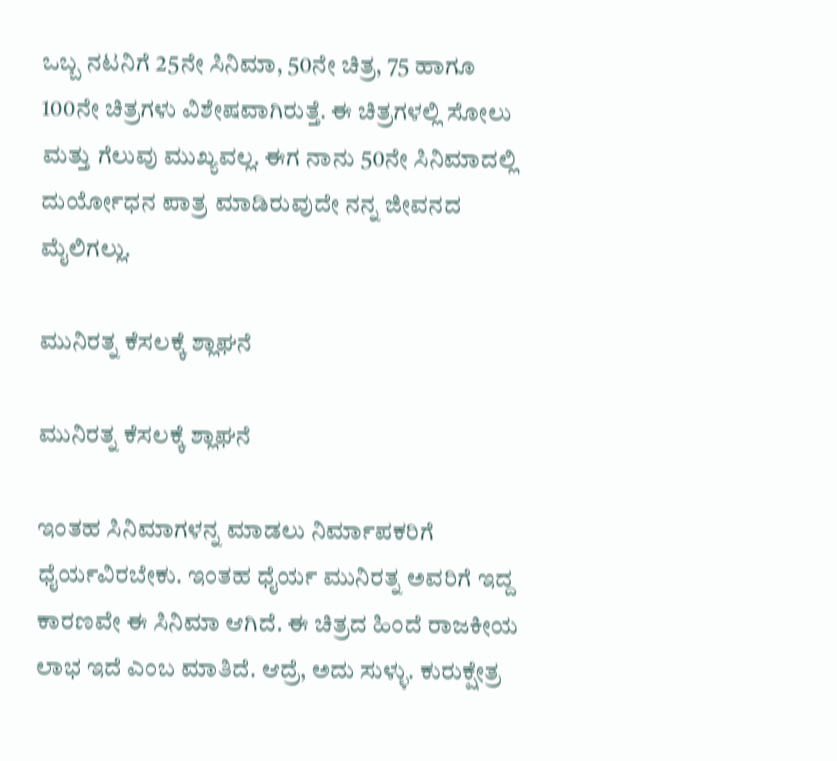ಒಬ್ಬ ನಟನಿಗೆ 25ನೇ ಸಿನಿಮಾ, 50ನೇ ಚಿತ್ರ, 75 ಹಾಗೂ 100ನೇ ಚಿತ್ರಗಳು ವಿಶೇಷವಾಗಿರುತ್ತೆ. ಈ ಚಿತ್ರಗಳಲ್ಲಿ ಸೋಲು ಮತ್ತು ಗೆಲುವು ಮುಖ್ಯವಲ್ಲ. ಈಗ ನಾನು 50ನೇ ಸಿನಿಮಾದಲ್ಲಿ ದುರ್ಯೋಧನ ಪಾತ್ರ ಮಾಡಿರುವುದೇ ನನ್ನ ಜೀವನದ ಮೈಲಿಗಲ್ಲು.

ಮುನಿರತ್ನ ಕೆಸಲಕ್ಕೆ ಶ್ಲಾಘನೆ

ಮುನಿರತ್ನ ಕೆಸಲಕ್ಕೆ ಶ್ಲಾಘನೆ

ಇಂತಹ ಸಿನಿಮಾಗಳನ್ನ ಮಾಡಲು ನಿರ್ಮಾಪಕರಿಗೆ ಧೈರ್ಯವಿರಬೇಕು. ಇಂತಹ ಧೈರ್ಯ ಮುನಿರತ್ನ ಅವರಿಗೆ ಇದ್ದ ಕಾರಣವೇ ಈ ಸಿನಿಮಾ ಆಗಿದೆ. ಈ ಚಿತ್ರದ ಹಿಂದೆ ರಾಜಕೀಯ ಲಾಭ ಇದೆ ಎಂಬ ಮಾತಿದೆ. ಆದ್ರೆ, ಅದು ಸುಳ್ಳು. ಕುರುಕ್ಷೇತ್ರ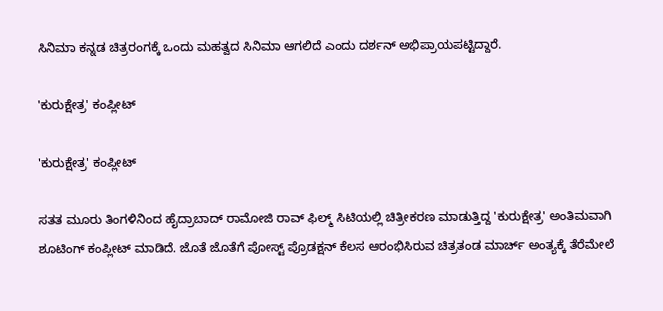ಸಿನಿಮಾ ಕನ್ನಡ ಚಿತ್ರರಂಗಕ್ಕೆ ಒಂದು ಮಹತ್ವದ ಸಿನಿಮಾ ಆಗಲಿದೆ ಎಂದು ದರ್ಶನ್ ಅಭಿಪ್ರಾಯಪಟ್ಟಿದ್ದಾರೆ.

'ಕುರುಕ್ಷೇತ್ರ' ಕಂಪ್ಲೀಟ್

'ಕುರುಕ್ಷೇತ್ರ' ಕಂಪ್ಲೀಟ್

ಸತತ ಮೂರು ತಿಂಗಳಿನಿಂದ ಹೈದ್ರಾಬಾದ್ ರಾಮೋಜಿ ರಾವ್ ಫಿಲ್ಮ್ ಸಿಟಿಯಲ್ಲಿ ಚಿತ್ರೀಕರಣ ಮಾಡುತ್ತಿದ್ದ 'ಕುರುಕ್ಷೇತ್ರ' ಅಂತಿಮವಾಗಿ ಶೂಟಿಂಗ್ ಕಂಪ್ಲೀಟ್ ಮಾಡಿದೆ. ಜೊತೆ ಜೊತೆಗೆ ಪೋಸ್ಟ್ ಪ್ರೊಡಕ್ಷನ್ ಕೆಲಸ ಆರಂಭಿಸಿರುವ ಚಿತ್ರತಂಡ ಮಾರ್ಚ್ ಅಂತ್ಯಕ್ಕೆ ತೆರೆಮೇಲೆ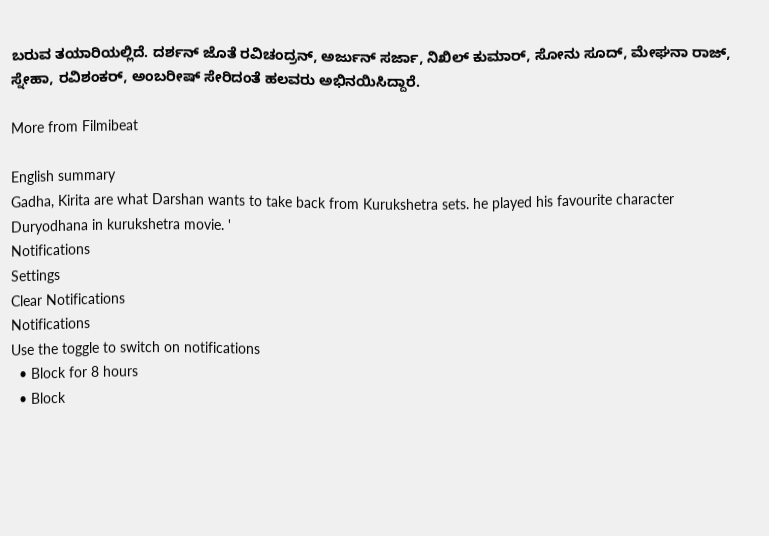ಬರುವ ತಯಾರಿಯಲ್ಲಿದೆ. ದರ್ಶನ್ ಜೊತೆ ರವಿಚಂದ್ರನ್, ಅರ್ಜುನ್ ಸರ್ಜಾ, ನಿಖಿಲ್ ಕುಮಾರ್, ಸೋನು ಸೂದ್, ಮೇಘನಾ ರಾಜ್, ಸ್ನೇಹಾ, ರವಿಶಂಕರ್, ಅಂಬರೀಷ್ ಸೇರಿದಂತೆ ಹಲವರು ಅಭಿನಯಿಸಿದ್ದಾರೆ.

More from Filmibeat

English summary
Gadha, Kirita are what Darshan wants to take back from Kurukshetra sets. he played his favourite character Duryodhana in kurukshetra movie. '
Notifications
Settings
Clear Notifications
Notifications
Use the toggle to switch on notifications
  • Block for 8 hours
  • Block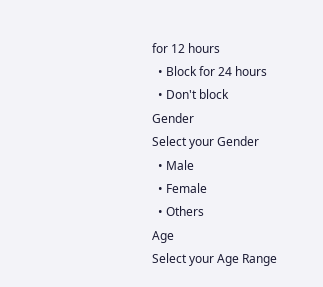for 12 hours
  • Block for 24 hours
  • Don't block
Gender
Select your Gender
  • Male
  • Female
  • Others
Age
Select your Age Range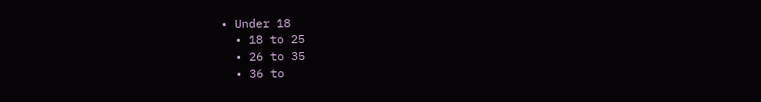• Under 18
  • 18 to 25
  • 26 to 35
  • 36 to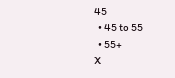45
  • 45 to 55
  • 55+
X